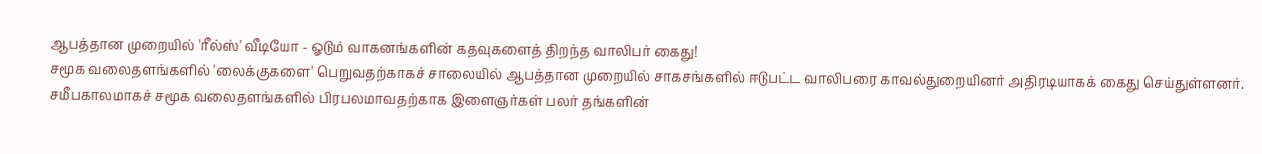ஆபத்தான முறையில் 'ரீல்ஸ்' வீடியோ - ஓடும் வாகனங்களின் கதவுகளைத் திறந்த வாலிபர் கைது!
சமூக வலைதளங்களில் 'லைக்குகளை' பெறுவதற்காகச் சாலையில் ஆபத்தான முறையில் சாகசங்களில் ஈடுபட்ட வாலிபரை காவல்துறையினர் அதிரடியாகக் கைது செய்துள்ளனர்.
சமீபகாலமாகச் சமூக வலைதளங்களில் பிரபலமாவதற்காக இளைஞர்கள் பலர் தங்களின்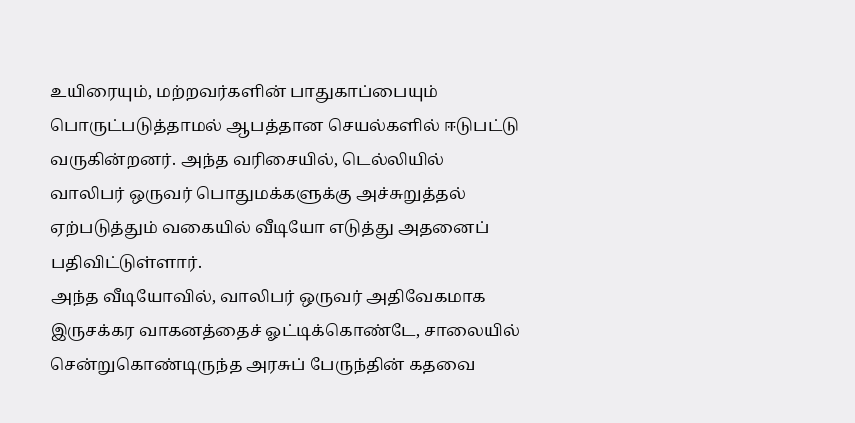உயிரையும், மற்றவர்களின் பாதுகாப்பையும் பொருட்படுத்தாமல் ஆபத்தான செயல்களில் ஈடுபட்டு வருகின்றனர். அந்த வரிசையில், டெல்லியில் வாலிபர் ஒருவர் பொதுமக்களுக்கு அச்சுறுத்தல் ஏற்படுத்தும் வகையில் வீடியோ எடுத்து அதனைப் பதிவிட்டுள்ளார்.
அந்த வீடியோவில், வாலிபர் ஒருவர் அதிவேகமாக இருசக்கர வாகனத்தைச் ஓட்டிக்கொண்டே, சாலையில் சென்றுகொண்டிருந்த அரசுப் பேருந்தின் கதவை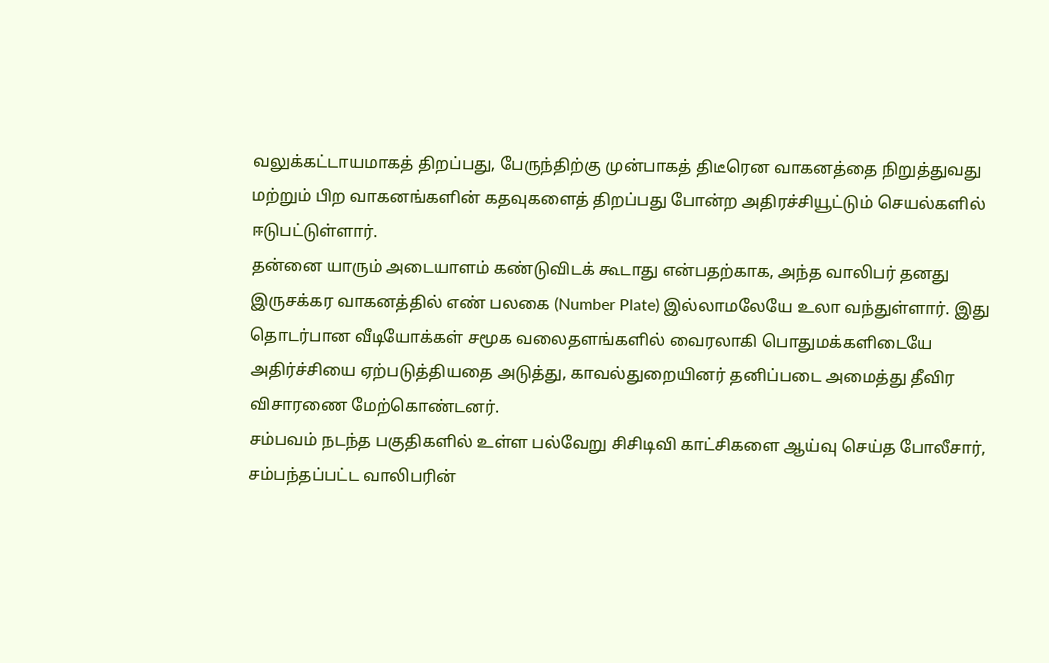வலுக்கட்டாயமாகத் திறப்பது, பேருந்திற்கு முன்பாகத் திடீரென வாகனத்தை நிறுத்துவது மற்றும் பிற வாகனங்களின் கதவுகளைத் திறப்பது போன்ற அதிரச்சியூட்டும் செயல்களில் ஈடுபட்டுள்ளார்.
தன்னை யாரும் அடையாளம் கண்டுவிடக் கூடாது என்பதற்காக, அந்த வாலிபர் தனது இருசக்கர வாகனத்தில் எண் பலகை (Number Plate) இல்லாமலேயே உலா வந்துள்ளார். இது தொடர்பான வீடியோக்கள் சமூக வலைதளங்களில் வைரலாகி பொதுமக்களிடையே அதிர்ச்சியை ஏற்படுத்தியதை அடுத்து, காவல்துறையினர் தனிப்படை அமைத்து தீவிர விசாரணை மேற்கொண்டனர்.
சம்பவம் நடந்த பகுதிகளில் உள்ள பல்வேறு சிசிடிவி காட்சிகளை ஆய்வு செய்த போலீசார், சம்பந்தப்பட்ட வாலிபரின்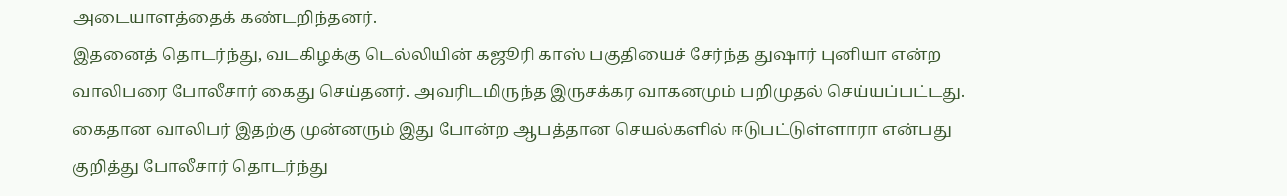அடையாளத்தைக் கண்டறிந்தனர்.
இதனைத் தொடர்ந்து, வடகிழக்கு டெல்லியின் கஜூரி காஸ் பகுதியைச் சேர்ந்த துஷார் புனியா என்ற வாலிபரை போலீசார் கைது செய்தனர். அவரிடமிருந்த இருசக்கர வாகனமும் பறிமுதல் செய்யப்பட்டது. கைதான வாலிபர் இதற்கு முன்னரும் இது போன்ற ஆபத்தான செயல்களில் ஈடுபட்டுள்ளாரா என்பது குறித்து போலீசார் தொடர்ந்து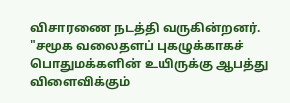விசாரணை நடத்தி வருகின்றனர்.
"சமூக வலைதளப் புகழுக்காகச் பொதுமக்களின் உயிருக்கு ஆபத்து விளைவிக்கும்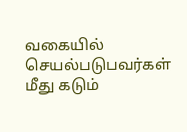வகையில் செயல்படுபவர்கள் மீது கடும்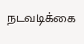நடவடிக்கை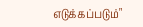எடுக்கப்படும்"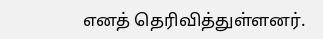எனத் தெரிவித்துள்ளனர்.